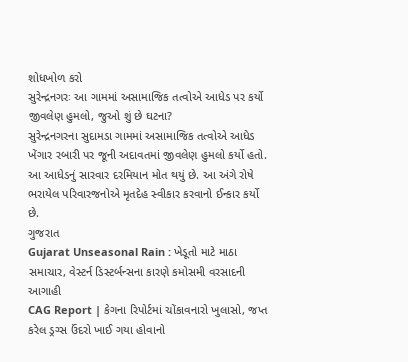શોધખોળ કરો
સુરેન્દ્રનગરઃ આ ગામમાં અસામાજિક તત્વોએ આધેડ પર કર્યો જીવલેણ હુમલો, જુઓ શું છે ઘટના?
સુરેન્દ્રનગરના સુદામડા ગામમાં અસામાજિક તત્વોએ આધેડ ખેંગાર રબારી પર જૂની અદાવતમાં જીવલેણ હુમલો કર્યો હતો. આ આધેડનું સારવાર દરમિયાન મોત થયું છે. આ અંગે રોષે ભરાયેલ પરિવારજનોએ મૃતદેહ સ્વીકાર કરવાનો ઈન્કાર કર્યો છે.
ગુજરાત
Gujarat Unseasonal Rain : ખેડૂતો માટે માઠા સમાચાર, વેસ્ટર્ન ડિસ્ટર્બન્સના કારણે કમોસમી વરસાદની આગાહી
CAG Report | કેગના રિપોર્ટમાં ચોંકાવનારો ખુલાસો, જપ્ત કરેલ ડ્રગ્સ ઉંદરો ખાઈ ગયા હોવાનો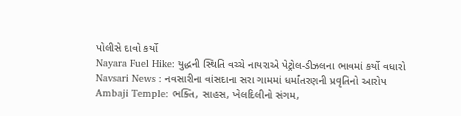પોલીસે દાવો કર્યો
Nayara Fuel Hike: યુદ્ધની સ્થિતિ વચ્ચે નાયરાએ પેટ્રોલ-ડીઝલના ભાવમાં કર્યો વધારો
Navsari News : નવસારીના વાંસદાના સરા ગામમાં ધર્માંતરણની પ્રવૃતિનો આરોપ
Ambaji Temple: ભક્તિ, સાહસ, ખેલદિલીનો સંગમ,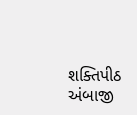શક્તિપીઠ અંબાજી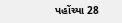પહોંચ્યા 28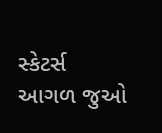સ્કેટર્સ
આગળ જુઓ